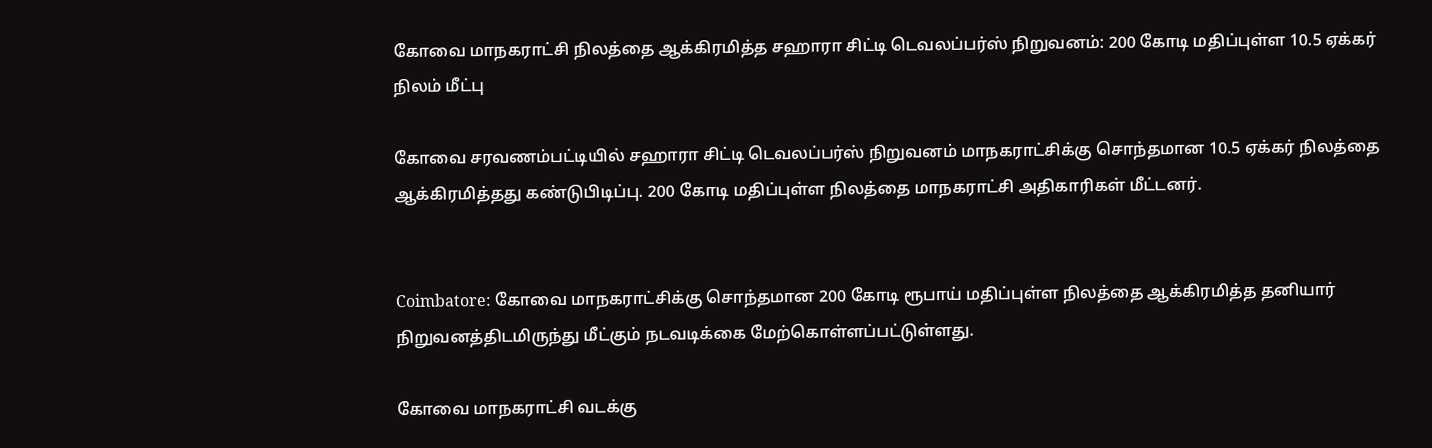கோவை மாநகராட்சி நிலத்தை ஆக்கிரமித்த சஹாரா சிட்டி டெவலப்பர்ஸ் நிறுவனம்: 200 கோடி மதிப்புள்ள 10.5 ஏக்கர் நிலம் மீட்பு

கோவை சரவணம்பட்டியில் சஹாரா சிட்டி டெவலப்பர்ஸ் நிறுவனம் மாநகராட்சிக்கு சொந்தமான 10.5 ஏக்கர் நிலத்தை ஆக்கிரமித்தது கண்டுபிடிப்பு. 200 கோடி மதிப்புள்ள நிலத்தை மாநகராட்சி அதிகாரிகள் மீட்டனர்.


Coimbatore: கோவை மாநகராட்சிக்கு சொந்தமான 200 கோடி ரூபாய் மதிப்புள்ள நிலத்தை ஆக்கிரமித்த தனியார் நிறுவனத்திடமிருந்து மீட்கும் நடவடிக்கை மேற்கொள்ளப்பட்டுள்ளது.

கோவை மாநகராட்சி வடக்கு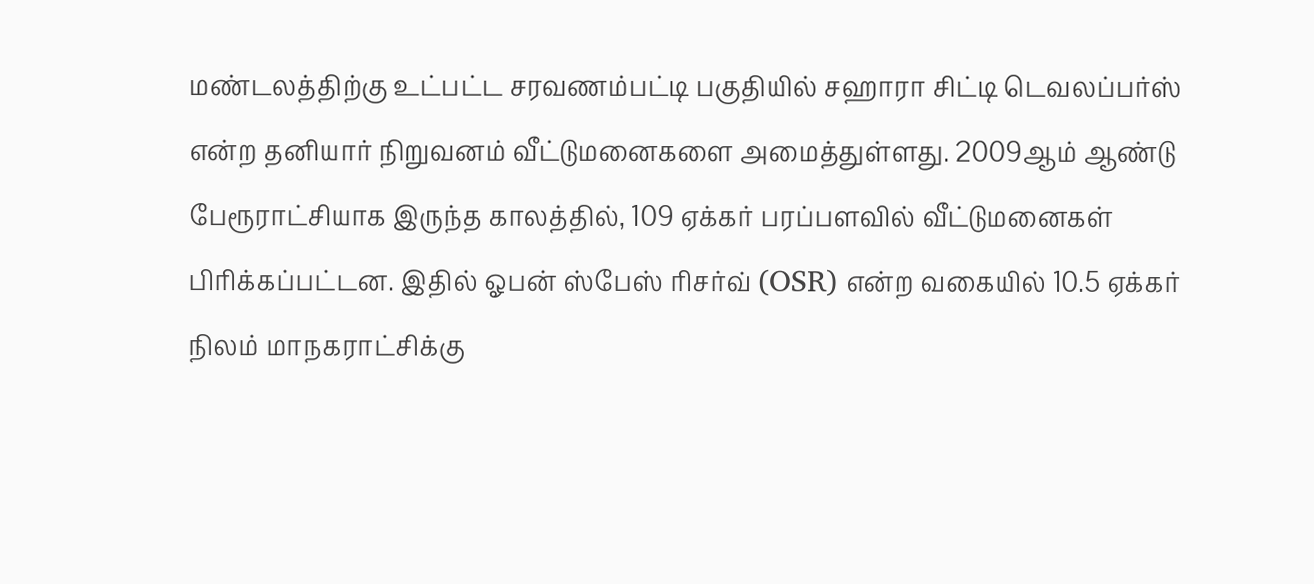மண்டலத்திற்கு உட்பட்ட சரவணம்பட்டி பகுதியில் சஹாரா சிட்டி டெவலப்பர்ஸ் என்ற தனியார் நிறுவனம் வீட்டுமனைகளை அமைத்துள்ளது. 2009ஆம் ஆண்டு பேரூராட்சியாக இருந்த காலத்தில், 109 ஏக்கர் பரப்பளவில் வீட்டுமனைகள் பிரிக்கப்பட்டன. இதில் ஓபன் ஸ்பேஸ் ரிசர்வ் (OSR) என்ற வகையில் 10.5 ஏக்கர் நிலம் மாநகராட்சிக்கு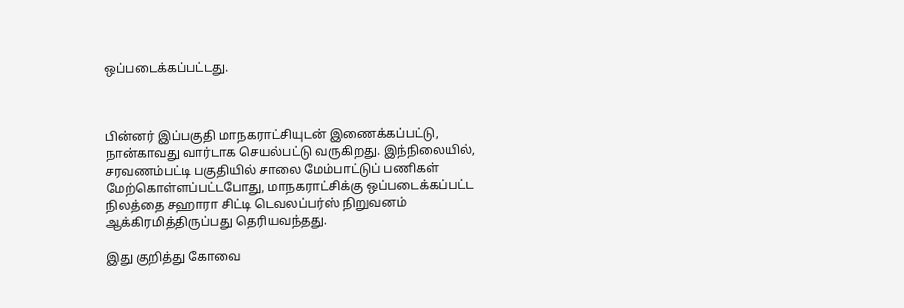ஒப்படைக்கப்பட்டது.



பின்னர் இப்பகுதி மாநகராட்சியுடன் இணைக்கப்பட்டு, நான்காவது வார்டாக செயல்பட்டு வருகிறது. இந்நிலையில், சரவணம்பட்டி பகுதியில் சாலை மேம்பாட்டுப் பணிகள் மேற்கொள்ளப்பட்டபோது, மாநகராட்சிக்கு ஒப்படைக்கப்பட்ட நிலத்தை சஹாரா சிட்டி டெவலப்பர்ஸ் நிறுவனம் ஆக்கிரமித்திருப்பது தெரியவந்தது.

இது குறித்து கோவை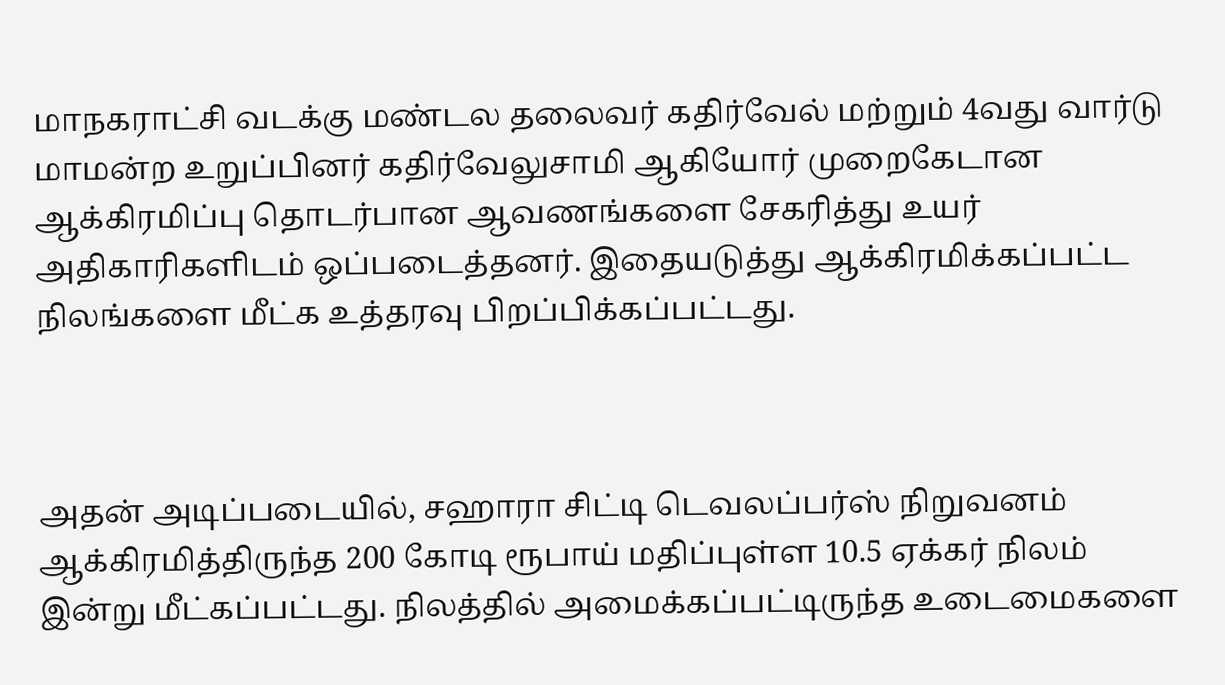மாநகராட்சி வடக்கு மண்டல தலைவர் கதிர்வேல் மற்றும் 4வது வார்டு மாமன்ற உறுப்பினர் கதிர்வேலுசாமி ஆகியோர் முறைகேடான ஆக்கிரமிப்பு தொடர்பான ஆவணங்களை சேகரித்து உயர் அதிகாரிகளிடம் ஒப்படைத்தனர். இதையடுத்து ஆக்கிரமிக்கப்பட்ட நிலங்களை மீட்க உத்தரவு பிறப்பிக்கப்பட்டது.



அதன் அடிப்படையில், சஹாரா சிட்டி டெவலப்பர்ஸ் நிறுவனம் ஆக்கிரமித்திருந்த 200 கோடி ரூபாய் மதிப்புள்ள 10.5 ஏக்கர் நிலம் இன்று மீட்கப்பட்டது. நிலத்தில் அமைக்கப்பட்டிருந்த உடைமைகளை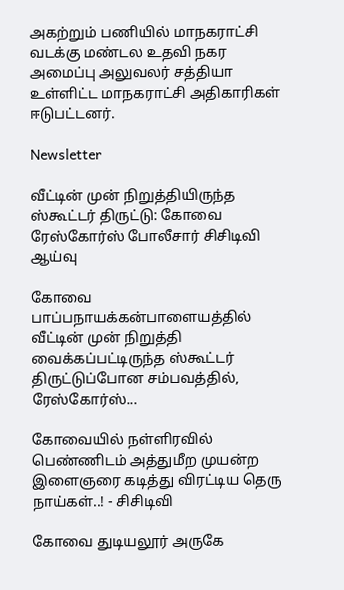அகற்றும் பணியில் மாநகராட்சி வடக்கு மண்டல உதவி நகர அமைப்பு அலுவலர் சத்தியா உள்ளிட்ட மாநகராட்சி அதிகாரிகள் ஈடுபட்டனர்.

Newsletter

வீட்டின் முன் நிறுத்தியிருந்த ஸ்கூட்டர் திருட்டு: கோவை ரேஸ்கோர்ஸ் போலீசார் சிசிடிவி ஆய்வு

கோவை பாப்பநாயக்கன்பாளையத்தில் வீட்டின் முன் நிறுத்தி வைக்கப்பட்டிருந்த ஸ்கூட்டர் திருட்டுப்போன சம்பவத்தில், ரேஸ்கோர்ஸ்...

கோவையில் நள்ளிரவில் பெண்ணிடம் அத்துமீற முயன்ற இளைஞரை கடித்து விரட்டிய தெரு நாய்கள்..! - சிசிடிவி

கோவை துடியலூர் அருகே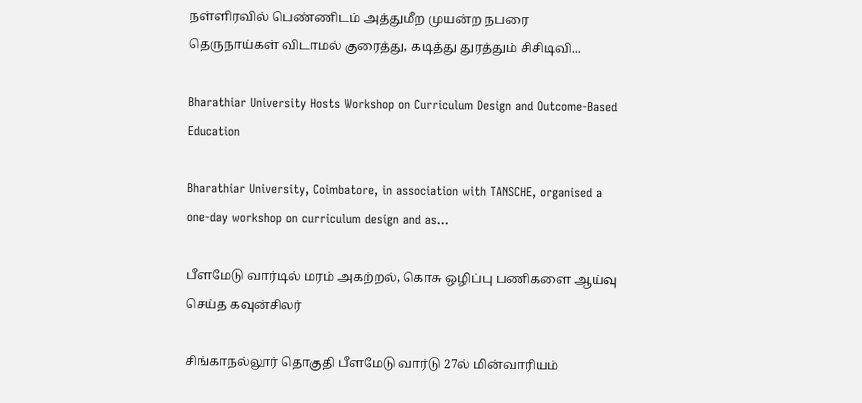நள்ளிரவில் பெண்ணிடம் அத்துமீற முயன்ற நபரை தெருநாய்கள் விடாமல் குரைத்து, கடித்து துரத்தும் சிசிடிவி...

Bharathiar University Hosts Workshop on Curriculum Design and Outcome-Based Education

Bharathiar University, Coimbatore, in association with TANSCHE, organised a one-day workshop on curriculum design and as...

பீளமேடு வார்டில் மரம் அகற்றல், கொசு ஒழிப்பு பணிகளை ஆய்வு செய்த கவுன்சிலர்

சிங்காநல்லூர் தொகுதி பீளமேடு வார்டு 27ல் மின்வாரியம்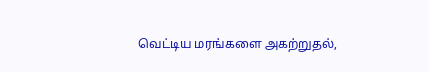வெட்டிய மரங்களை அகற்றுதல்,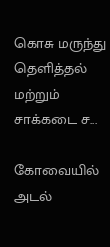கொசு மருந்து தெளித்தல் மற்றும் சாக்கடை ச...

கோவையில் அடல்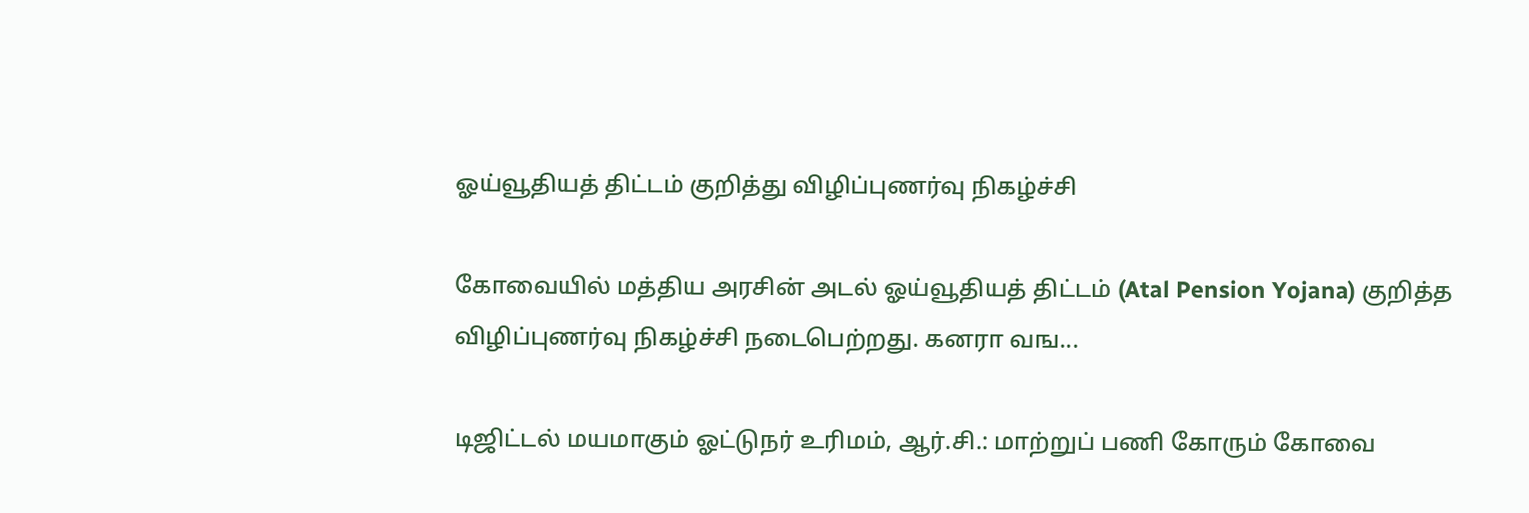ஓய்வூதியத் திட்டம் குறித்து விழிப்புணர்வு நிகழ்ச்சி

கோவையில் மத்திய அரசின் அடல் ஓய்வூதியத் திட்டம் (Atal Pension Yojana) குறித்த விழிப்புணர்வு நிகழ்ச்சி நடைபெற்றது. கனரா வங...

டிஜிட்டல் மயமாகும் ஓட்டுநர் உரிமம், ஆர்.சி.: மாற்றுப் பணி கோரும் கோவை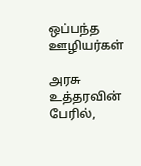ஒப்பந்த ஊழியர்கள்

அரசு உத்தரவின் பேரில்,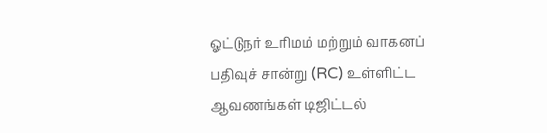ஓட்டுநர் உரிமம் மற்றும் வாகனப் பதிவுச் சான்று (RC) உள்ளிட்ட ஆவணங்கள் டிஜிட்டல்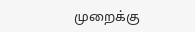முறைக்கு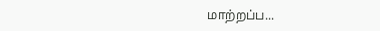மாற்றப்ப...